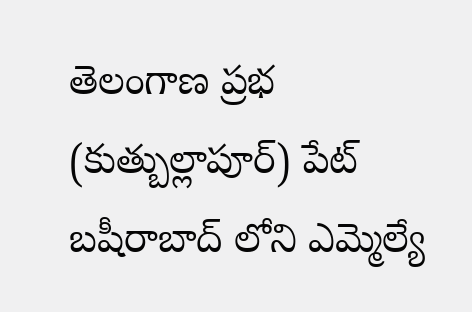తెలంగాణ ప్రభ (కుత్బుల్లాపూర్) పేట్ బషీరాబాద్ లోని ఎమ్మెల్యే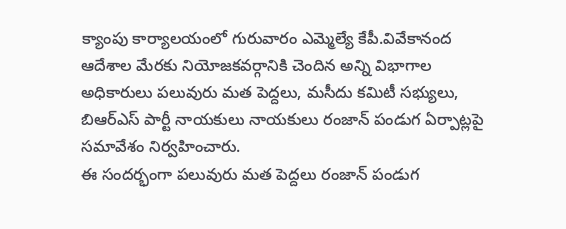క్యాంపు కార్యాలయంలో గురువారం ఎమ్మెల్యే కేపీ.వివేకానంద ఆదేశాల మేరకు నియోజకవర్గానికి చెందిన అన్ని విభాగాల అధికారులు పలువురు మత పెద్దలు, మసీదు కమిటీ సభ్యులు, బిఆర్ఎస్ పార్టీ నాయకులు నాయకులు రంజాన్ పండుగ ఏర్పాట్లపై సమావేశం నిర్వహించారు.
ఈ సందర్భంగా పలువురు మత పెద్దలు రంజాన్ పండుగ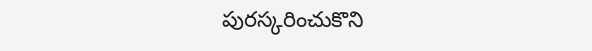పురస్కరించుకొని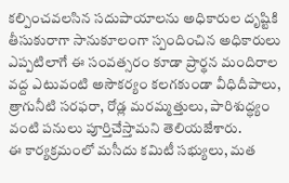కల్పించవలసిన సదుపాయాలను అధికారుల దృష్టికి తీసుకురాగా సానుకూలంగా స్పందించిన అధికారులు ఎప్పటిలాగే ఈ సంవత్సరం కూడా ప్రార్థన మందిరాల వద్ద ఎటువంటి అసౌకర్యం కలగకుండా వీధిదీపాలు, త్రాగునీటి సరఫరా, రోడ్ల మరమ్మత్తులు, పారిశుద్ధ్యం వంటి పనులు పూర్తిచేస్తామని తెలియజేశారు.
ఈ కార్యక్రమంలో మసీదు కమిటీ సభ్యులు, మత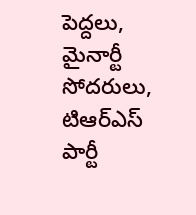పెద్దలు, మైనార్టీ సోదరులు, టిఆర్ఎస్ పార్టీ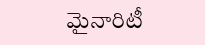మైనారిటీ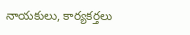నాయకులు, కార్యకర్తలు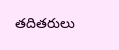తదితరులు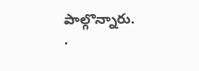పాల్గొన్నారు.
.